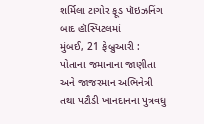શર્મિલા ટાગોર ફૂડ પૉઇઝનિંગ બાદ હૉસ્પિટલમાં
મુંબઈ, 21 ફેબ્રુઆરી : પોતાના જમાનાના જાણીતા અને જાજરમાન અભિનેત્રી તથા પટૌડી ખાનદાનના પુત્રવધુ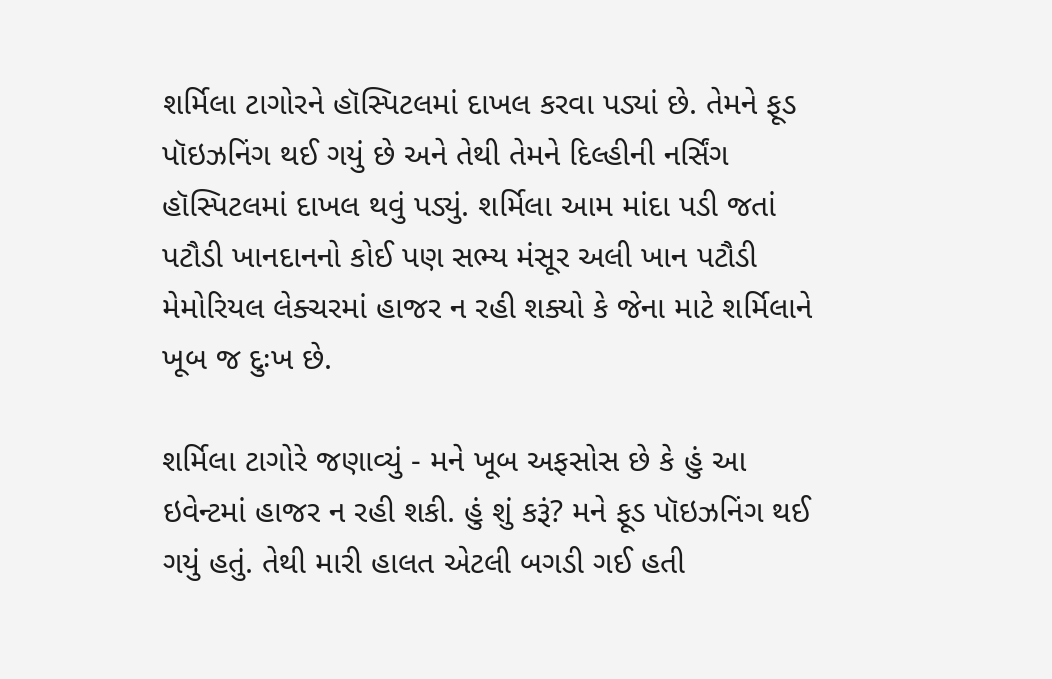શર્મિલા ટાગોરને હૉસ્પિટલમાં દાખલ કરવા પડ્યાં છે. તેમને ફૂડ પૉઇઝનિંગ થઈ ગયું છે અને તેથી તેમને દિલ્હીની નર્સિંગ હૉસ્પિટલમાં દાખલ થવું પડ્યું. શર્મિલા આમ માંદા પડી જતાં પટૌડી ખાનદાનનો કોઈ પણ સભ્ય મંસૂર અલી ખાન પટૌડી મેમોરિયલ લેક્ચરમાં હાજર ન રહી શક્યો કે જેના માટે શર્મિલાને ખૂબ જ દુઃખ છે.

શર્મિલા ટાગોરે જણાવ્યું - મને ખૂબ અફસોસ છે કે હું આ ઇવેન્ટમાં હાજર ન રહી શકી. હું શું કરૂં? મને ફૂડ પૉઇઝનિંગ થઈ ગયું હતું. તેથી મારી હાલત એટલી બગડી ગઈ હતી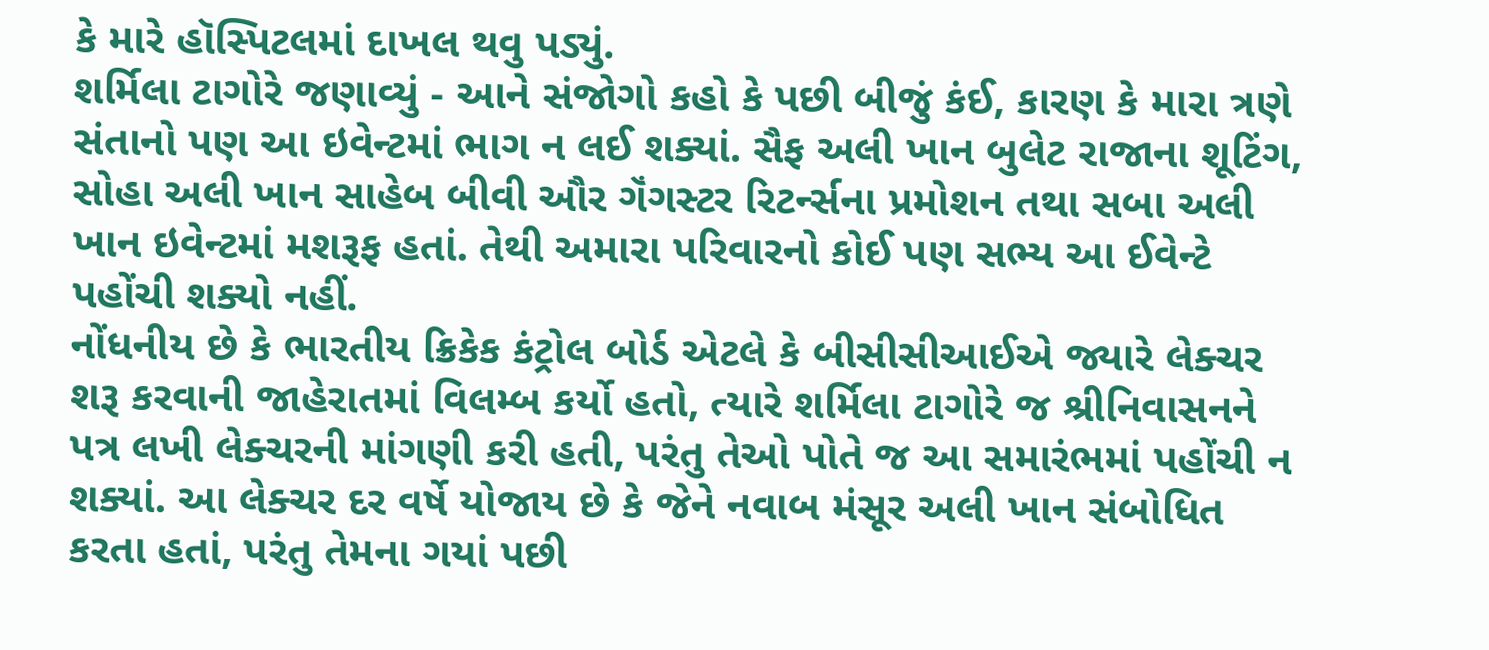કે મારે હૉસ્પિટલમાં દાખલ થવુ પડ્યું.
શર્મિલા ટાગોરે જણાવ્યું - આને સંજોગો કહો કે પછી બીજું કંઈ, કારણ કે મારા ત્રણે સંતાનો પણ આ ઇવેન્ટમાં ભાગ ન લઈ શક્યાં. સૈફ અલી ખાન બુલેટ રાજાના શૂટિંગ, સોહા અલી ખાન સાહેબ બીવી ઔર ગૅંગસ્ટર રિટર્ન્સના પ્રમોશન તથા સબા અલી ખાન ઇવેન્ટમાં મશરૂફ હતાં. તેથી અમારા પરિવારનો કોઈ પણ સભ્ય આ ઈવેન્ટે પહોંચી શક્યો નહીં.
નોંધનીય છે કે ભારતીય ક્રિકેક કંટ્રોલ બોર્ડ એટલે કે બીસીસીઆઈએ જ્યારે લેક્ચર શરૂ કરવાની જાહેરાતમાં વિલમ્બ કર્યો હતો, ત્યારે શર્મિલા ટાગોરે જ શ્રીનિવાસનને પત્ર લખી લેક્ચરની માંગણી કરી હતી, પરંતુ તેઓ પોતે જ આ સમારંભમાં પહોંચી ન શક્યાં. આ લેક્ચર દર વર્ષે યોજાય છે કે જેને નવાબ મંસૂર અલી ખાન સંબોધિત કરતા હતાં, પરંતુ તેમના ગયાં પછી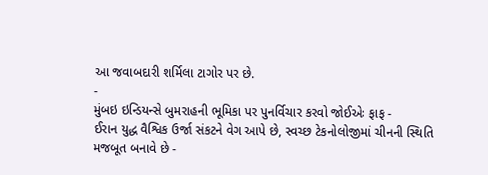આ જવાબદારી શર્મિલા ટાગોર પર છે.
-
મુંબઇ ઇન્ડિયન્સે બુમરાહની ભૂમિકા પર પુનર્વિચાર કરવો જોઈએઃ ફાફ -
ઈરાન યુદ્ધ વૈશ્વિક ઉર્જા સંકટને વેગ આપે છે, સ્વચ્છ ટેકનોલોજીમાં ચીનની સ્થિતિ મજબૂત બનાવે છે -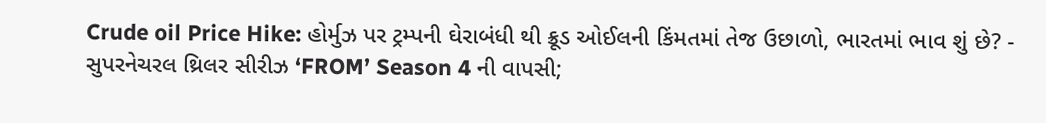Crude oil Price Hike: હોર્મુઝ પર ટ્રમ્પની ઘેરાબંધી થી ક્રૂડ ઓઈલની કિંમતમાં તેજ ઉછાળો, ભારતમાં ભાવ શું છે? -
સુપરનેચરલ થ્રિલર સીરીઝ ‘FROM’ Season 4 ની વાપસી;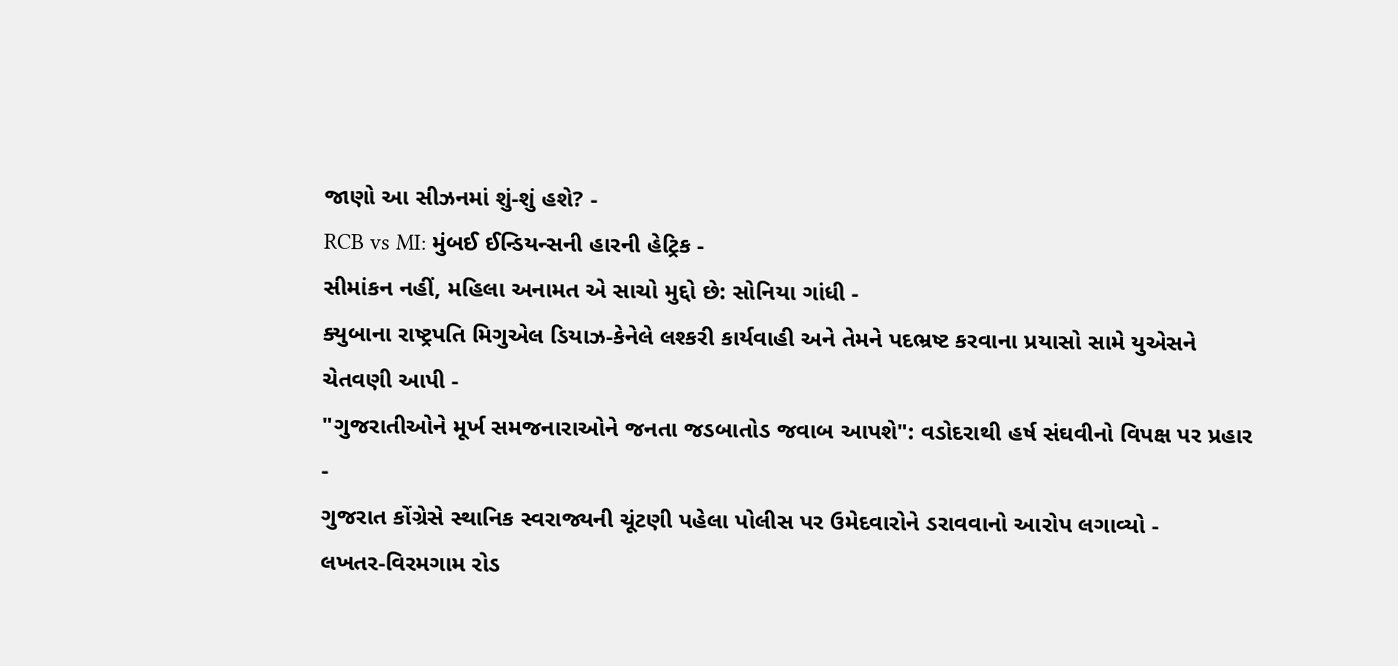જાણો આ સીઝનમાં શું-શું હશે? -
RCB vs MI: મુંબઈ ઈન્ડિયન્સની હારની હેટ્રિક -
સીમાંકન નહીં, મહિલા અનામત એ સાચો મુદ્દો છે: સોનિયા ગાંધી -
ક્યુબાના રાષ્ટ્રપતિ મિગુએલ ડિયાઝ-કેનેલે લશ્કરી કાર્યવાહી અને તેમને પદભ્રષ્ટ કરવાના પ્રયાસો સામે યુએસને ચેતવણી આપી -
"ગુજરાતીઓને મૂર્ખ સમજનારાઓને જનતા જડબાતોડ જવાબ આપશે": વડોદરાથી હર્ષ સંઘવીનો વિપક્ષ પર પ્રહાર -
ગુજરાત કોંગ્રેસે સ્થાનિક સ્વરાજ્યની ચૂંટણી પહેલા પોલીસ પર ઉમેદવારોને ડરાવવાનો આરોપ લગાવ્યો -
લખતર-વિરમગામ રોડ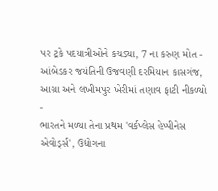પર ટ્રકે પદયાત્રીઓને કચડ્યા, 7 ના કરુણ મોત -
આંબેડકર જયંતિની ઉજવણી દરમિયાન કાસગંજ, આગ્રા અને લખીમપુર ખેરીમાં તણાવ ફાટી નીકળ્યો -
ભારતને મળ્યા તેના પ્રથમ 'વર્કપ્લેસ હેપ્પીનેસ એવોર્ડ્સ', ઉદ્યોગના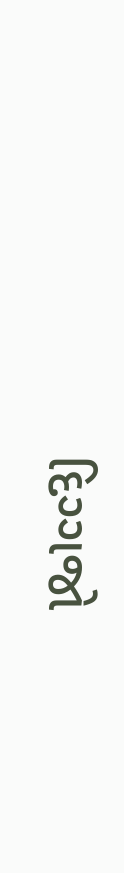દિગ્ગજો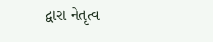દ્વારા નેતૃત્વ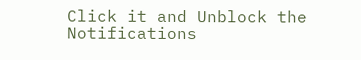Click it and Unblock the Notifications